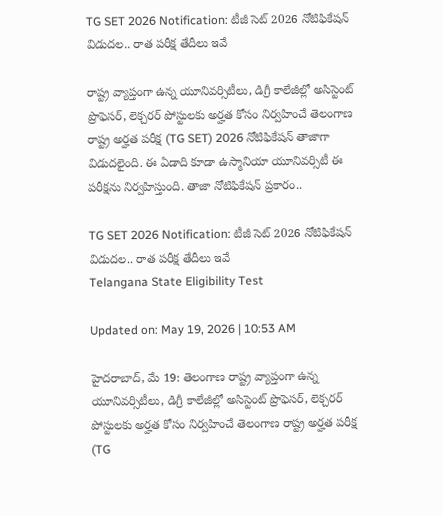TG SET 2026 Notification: టీజీ సెట్ 2026 నోటిఫికేషన్ విడుదల.. రాత పరీక్ష తేదీలు ఇవే

రాష్ట్ర వ్యాప్తంగా ఉన్న యూనివర్సిటీలు, డిగ్రీ కాలేజీల్లో అసిస్టెంట్ ప్రొఫెసర్, లెక్చరర్ పోస్టులకు అర్హత కోసం నిర్వహించే తెలంగాణ రాష్ట్ర అర్హత పరీక్ష (TG SET) 2026 నోటిఫికేషన్ తాజాగా విడుదలైంది. ఈ ఏడాది కూడా ఉస్మానియా యూనివర్సిటీ ఈ పరీక్షను నిర్వహిస్తుంది. తాజా నోటిఫికేషన్‌ ప్రకారం..

TG SET 2026 Notification: టీజీ సెట్ 2026 నోటిఫికేషన్ విడుదల.. రాత పరీక్ష తేదీలు ఇవే
Telangana State Eligibility Test

Updated on: May 19, 2026 | 10:53 AM

హైదరాబాద్, మే 19: తెలంగాణ రాష్ట్ర వ్యాప్తంగా ఉన్న యూనివర్సిటీలు, డిగ్రీ కాలేజీల్లో అసిస్టెంట్ ప్రొఫెసర్, లెక్చరర్ పోస్టులకు అర్హత కోసం నిర్వహించే తెలంగాణ రాష్ట్ర అర్హత పరీక్ష (TG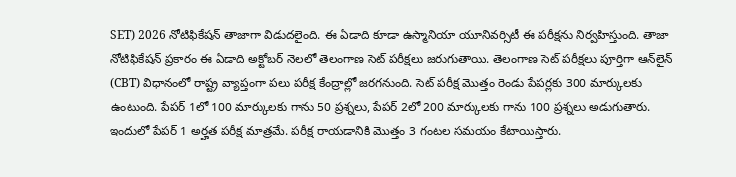SET) 2026 నోటిఫికేషన్ తాజాగా విడుదలైంది. ఈ ఏడాది కూడా ఉస్మానియా యూనివర్సిటీ ఈ పరీక్షను నిర్వహిస్తుంది. తాజా నోటిఫికేషన్‌ ప్రకారం ఈ ఏడాది అక్టోబర్ నెలలో తెలంగాణ సెట్‌ పరీక్షలు జరుగుతాయి. తెలంగాణ సెట్‌ పరీక్షలు పూర్తిగా ఆన్‌లైన్‌ (CBT) విధానంలో రాష్ట్ర వ్యాప్తంగా పలు పరీక్ష కేంద్రాల్లో జరగనుంది. సెట్‌ పరీక్ష మొత్తం రెండు పేపర్లకు 300 మార్కులకు ఉంటుంది. పేపర్ 1లో 100 మార్కులకు గాను 50 ప్రశ్నలు, పేపర్ 2లో 200 మార్కులకు గాను 100 ప్రశ్నలు అడుగుతారు. ఇందులో పేపర్‌ 1 అర్హత పరీక్ష మాత్రమే. పరీక్ష రాయడానికి మొత్తం 3 గంటల సమయం కేటాయిస్తారు.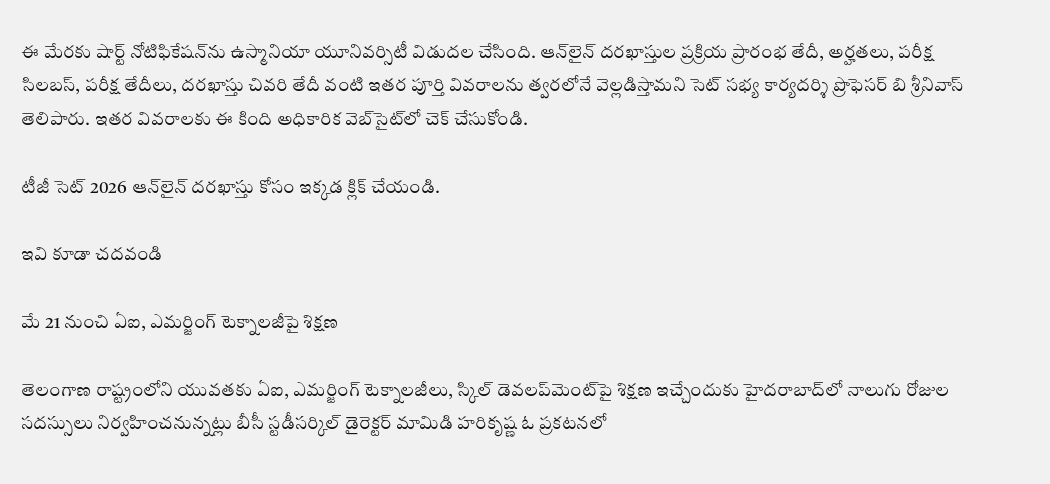ఈ మేరకు షార్ట్‌ నోటిఫికేషన్‌ను ఉస్మానియా యూనివర్సిటీ విడుదల చేసింది. ఆన్‌లైన్ దరఖాస్తుల ప్రక్రియ ప్రారంభ తేదీ, అర్హతలు, పరీక్ష సిలబస్‌, పరీక్ష తేదీలు, దరఖాస్తు చివరి తేదీ వంటి ఇతర పూర్తి వివరాలను త్వరలోనే వెల్లడిస్తామని సెట్ సభ్య కార్యదర్శి ప్రొఫెసర్ బి శ్రీనివాస్ తెలిపారు. ఇతర వివరాలకు ఈ కింది అధికారిక వెబ్‌సైట్‌లో చెక్‌ చేసుకోండి.

టీజీ సెట్ 2026 ఆన్‌లైన్‌ దరఖాస్తు కోసం ఇక్కడ క్లిక్‌ చేయండి.

ఇవి కూడా చదవండి

మే 21 నుంచి ఏఐ, ఎమర్జింగ్‌ టెక్నాలజీపై శిక్షణ

తెలంగాణ రాష్ట్రంలోని యువతకు ఏఐ, ఎమర్జింగ్‌ టెక్నాలజీలు, స్కిల్‌ డెవలప్‌మెంట్‌పై శిక్షణ ఇచ్చేందుకు హైదరాబాద్‌లో నాలుగు రోజుల సదస్సులు నిర్వహించనున్నట్లు బీసీ స్టడీసర్కిల్‌ డైరెక్టర్‌ మామిడి హరికృష్ణ ఓ ప్రకటనలో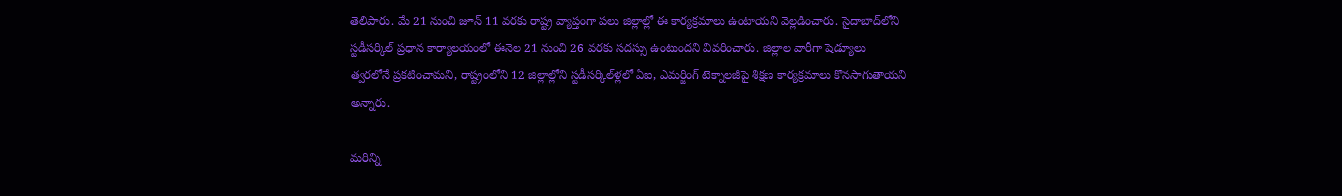తెలిపారు. మే 21 నుంచి జూన్‌ 11 వరకు రాష్ట్ర వ్యాప్తంగా పలు జిల్లాల్లో ఈ కార్యక్రమాలు ఉంటాయని వెల్లడించారు. సైదాబాద్‌లోని స్టడీసర్కిల్‌ ప్రధాన కార్యాలయంలో ఈనెల 21 నుంచి 26 వరకు సదస్సు ఉంటుందని వివరించారు. జిల్లాల వారీగా షెడ్యూలు త్వరలోనే ప్రకటించామని, రాష్ట్రంలోని 12 జిల్లాల్లోని స్టడీసర్కిల్‌ళ్లలో ఏఐ, ఎమర్జింగ్‌ టెక్నాలజీపై శిక్షణ కార్యక్రమాలు కొనసాగుతాయని అన్నారు.

మరిన్ని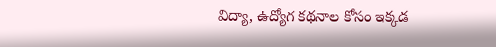విద్యా, ఉద్యోగ కథనాల కోసం ఇక్కడ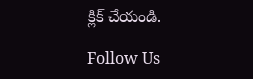క్లిక్‌ చేయండి.

Follow Us